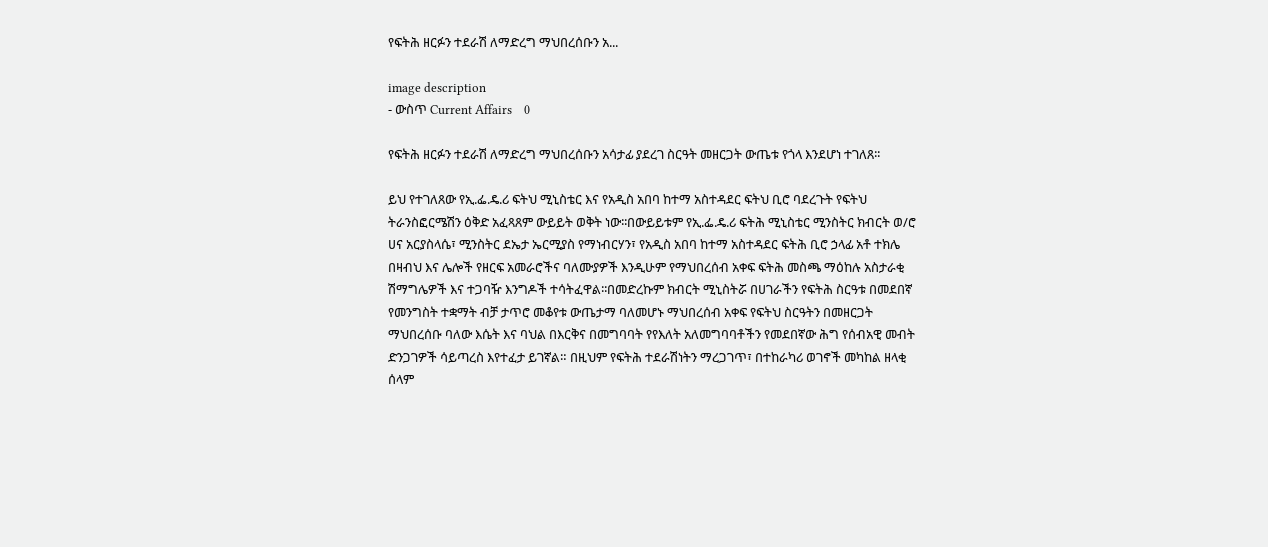የፍትሕ ዘርፉን ተደራሽ ለማድረግ ማህበረሰቡን አ...

image description
- ውስጥ Current Affairs    0

የፍትሕ ዘርፉን ተደራሽ ለማድረግ ማህበረሰቡን አሳታፊ ያደረገ ስርዓት መዘርጋት ውጤቱ የጎላ እንደሆነ ተገለጸ፡፡

ይህ የተገለጸው የኢ.ፌ.ዴ.ሪ ፍትህ ሚኒስቴር እና የአዲስ አበባ ከተማ አስተዳደር ፍትህ ቢሮ ባደረጉት የፍትህ ትራንስፎርሜሽን ዕቅድ አፈጻጸም ውይይት ወቅት ነው፡፡በውይይቱም የኢ.ፌ.ዴ.ሪ ፍትሕ ሚኒስቴር ሚንስትር ክብርት ወ/ሮ ሀና አርያስላሴ፣ ሚንስትር ደኤታ ኤርሚያስ የማነብርሃን፣ የአዲስ አበባ ከተማ አስተዳደር ፍትሕ ቢሮ ኃላፊ አቶ ተክሌ በዛብህ እና ሌሎች የዘርፍ አመራሮችና ባለሙያዎች እንዲሁም የማህበረሰብ አቀፍ ፍትሕ መስጫ ማዕከሉ አስታራቂ ሽማግሌዎች እና ተጋባዥ እንግዶች ተሳትፈዋል፡፡በመድረኩም ክብርት ሚኒስትሯ በሀገራችን የፍትሕ ስርዓቱ በመደበኛ የመንግስት ተቋማት ብቻ ታጥሮ መቆየቱ ውጤታማ ባለመሆኑ ማህበረሰብ አቀፍ የፍትህ ስርዓትን በመዘርጋት ማህበረሰቡ ባለው እሴት እና ባህል በእርቅና በመግባባት የየእለት አለመግባባቶችን የመደበኛው ሕግ የሰብአዊ መብት ድንጋገዎች ሳይጣረስ እየተፈታ ይገኛል። በዚህም የፍትሕ ተደራሽነትን ማረጋገጥ፣ በተከራካሪ ወገኖች መካከል ዘላቂ ሰላም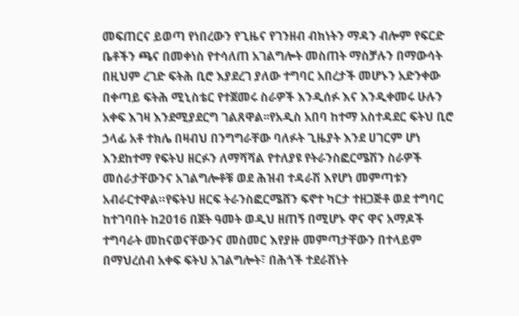መፍጠርና ይወጣ የነበረውን የጊዜና የገንዘብ ብክነትን ማዳን ብሎም የፍርድ ቤቶችን ጫና በመቀነስ የተሳለጠ አገልግሎት መስጠት ማስቻሉን በማውሳት በዚህም ረገድ ፍትሕ ቢሮ እያደረገ ያለው ተግባር አበረታች መሆኑን አድንቀው በቀጣይ ፍትሕ ሚኒስቴር የተጀመሩ ስራዎች እንዲሰፉ እና እንዲቀመሩ ሁሉን አቀፍ እገዛ እንደሚያደርግ ገልጸዋል፡፡የአዲስ አበባ ከተማ አስተዳደር ፍትህ ቢሮ ኃላፊ አቶ ተክሌ በዛብህ በንግግራቸው ባለፉት ጊዜያት እንደ ሀገርም ሆነ እንደከተማ የፍትህ ዘርፉን ለማሻሻል የተለያዩ የትራንስፎርሜሽን ስራዎች መሰራታቸውንና አገልግሎቶቹ ወደ ሕዝብ ተዳራሽ እየሆነ መምጣቱን አብራርተዋል።የፍትህ ዘርፍ ትራንስፎርሜሸን ፍኖተ ካርታ ተዘጋጅቶ ወደ ተግባር ከተገባበት ከ2016 በጀት ዓመት ወዲህ ዘጠኝ በሚሆኑ ዋና ዋና አማዶች ተግባራት መከናወናቸውንና መስመር እየያዙ መምጣታቸውን በተላይም በማህረሰብ አቀፍ ፍትህ አገልግሎት፣ በሕጎች ተደራሽነት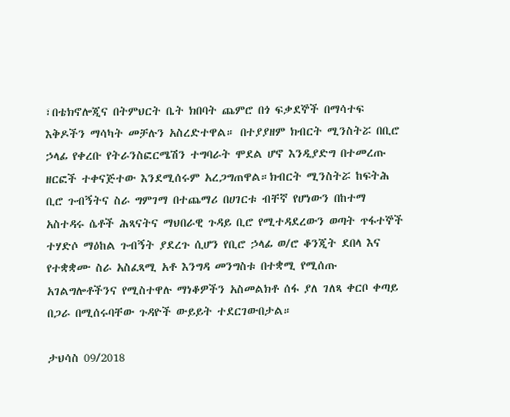፣በቴክኖሎጂና በትምህርት ቤት ክበባት ጨምሮ በጎ ፍቃደኞች በማሳተፍ እቅዶችን ማሳካት መቻሉን አስረድተዋል። በተያያዘም ክብርት ሚንስትሯ በቢሮ ኃላፊ የቀረቡ የትራንስፎርሜሽን ተግባራት ሞደል ሆኖ እንዲያድግ በተመረጡ ዘርፎች ተቀናጅተው እንደሚሰሩም አረጋግጠዋል።ክብርት ሚንስትሯ ከፍትሕ ቢሮ ጉብኝትና ስራ ግምገማ በተጨማሪ በሀገርቱ ብቸኛ የሆነውን በከተማ አስተዳሩ ሴቶች ሕጻናትና ማህበራዊ ጉዳይ ቢሮ የሚተዳደረውን ወጣት ጥፋተኞች ተሃድሶ ማዕከል ጉብኝት ያደረጉ ሲሆን የቢሮ ኃላፊ ወ/ሮ ቆንጂት ደበላ እና የተቋቋሙ ስራ አስፈጻሚ አቶ እንግዳ መንግስቱ በተቋሚ የሚሰጡ አገልግሎቶችንና የሚስተዋሉ ማነቆዎችን አስመልክቶ ሰፋ ያለ ገለጻ ቀርቦ ቀጣይ በጋራ በሚሰሩባቸው ጉዳዮች ውይይት ተደርገውበታል።

ታህሳስ 09/2018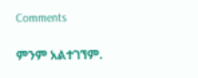Comments

ምንም አልተገኘም.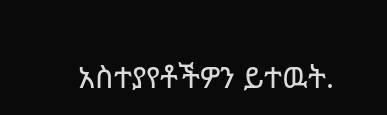አስተያየቶችዎን ይተዉት.